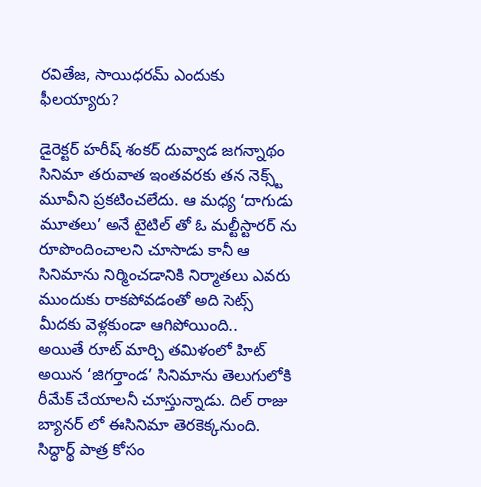రవితేజ, సాయిధరమ్ ఎందుకు ఫీలయ్యారు?

డైరెక్టర్ హరీష్ శంకర్ దువ్వాడ జగన్నాథం సినిమా తరువాత ఇంతవరకు తన నెక్స్ట్ మూవీని ప్రకటించలేదు. ఆ మధ్య ‘దాగుడు మూతలు’ అనే టైటిల్ తో ఓ మల్టీస్టారర్ ను రూపొందించాలని చూసాడు కానీ ఆ సినిమాను నిర్మించడానికి నిర్మాతలు ఎవరు ముందుకు రాకపోవడంతో అది సెట్స్ మీదకు వెళ్లకుండా ఆగిపోయింది..
అయితే రూట్ మార్చి తమిళంలో హిట్ అయిన ‘జిగర్తాండ’ సినిమాను తెలుగులోకి రీమేక్ చేయాలనీ చూస్తున్నాడు. దిల్ రాజు బ్యానర్ లో ఈసినిమా తెరకెక్కనుంది. సిద్ధార్థ్ పాత్ర కోసం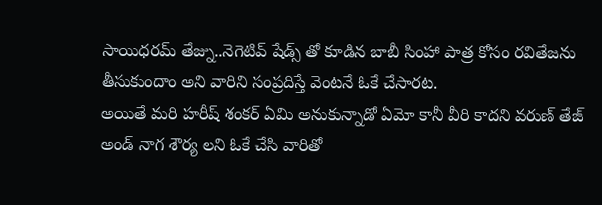సాయిధరమ్ తేజ్ను..నెగెటివ్ షేడ్స్ తో కూడిన బాబీ సింహా పాత్ర కోసం రవితేజను తీసుకుందాం అని వారిని సంప్రదిస్తే వెంటనే ఓకే చేసారట.
అయితే మరి హరీష్ శంకర్ ఏమి అనుకున్నాడో ఏమో కానీ వీరి కాదని వరుణ్ తేజ్ అండ్ నాగ శౌర్య లని ఓకే చేసి వారితో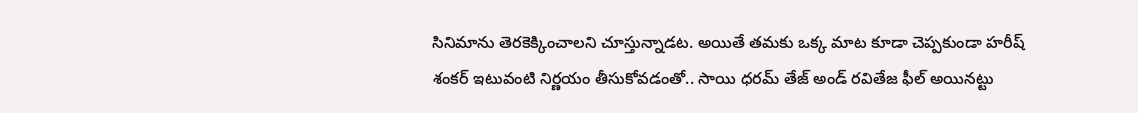సినిమాను తెరకెక్కించాలని చూస్తున్నాడట. అయితే తమకు ఒక్క మాట కూడా చెప్పకుండా హరీష్ శంకర్ ఇటువంటి నిర్ణయం తీసుకోవడంతో.. సాయి ధరమ్ తేజ్ అండ్ రవితేజ ఫీల్ అయినట్టు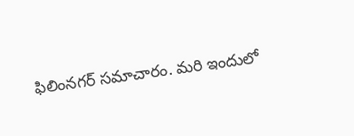ఫిలింనగర్ సమాచారం. మరి ఇందులో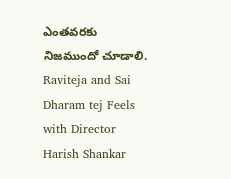ఎంతవరకు నిజముందో చూడాలి.
Raviteja and Sai Dharam tej Feels with Director Harish Shankar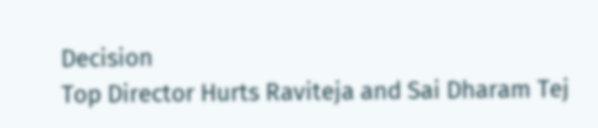Decision
Top Director Hurts Raviteja and Sai Dharam Tej